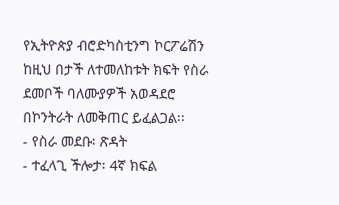የኢትዮጵያ ብሮድካስቲንግ ኮርፖሬሽን ከዚህ በታች ለተመለከቱት ክፍት የስራ ደመቦች ባለሙያዎች አወዳደሮ በኮንትራት ለመቅጠር ይፈልጋል፡፡
- የስራ መደቡ፡ ጽዳት
- ተፈላጊ ችሎታ፡ 4ኛ ክፍል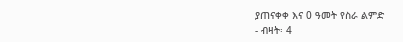ያጠናቀቀ እና 0 ዓመት የስራ ልምድ
- ብዛት፡ 4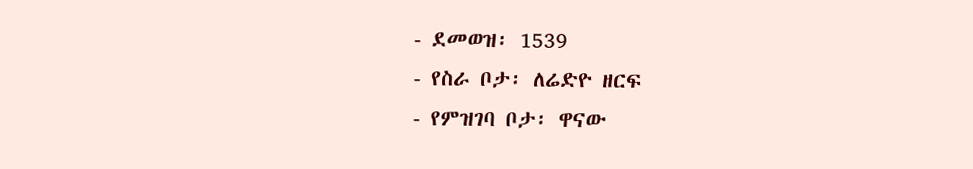- ደመወዝ፡ 1539
- የስራ ቦታ፡ ለሬድዮ ዘርፍ
- የምዝገባ ቦታ፡ ዋናው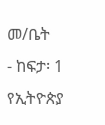መ/ቤት
- ከፍታ፡ 1
የኢትዮጵያ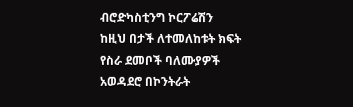ብሮድካስቲንግ ኮርፖሬሽን ከዚህ በታች ለተመለከቱት ክፍት የስራ ደመቦች ባለሙያዎች አወዳደሮ በኮንትራት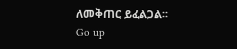ለመቅጠር ይፈልጋል፡፡
Go up